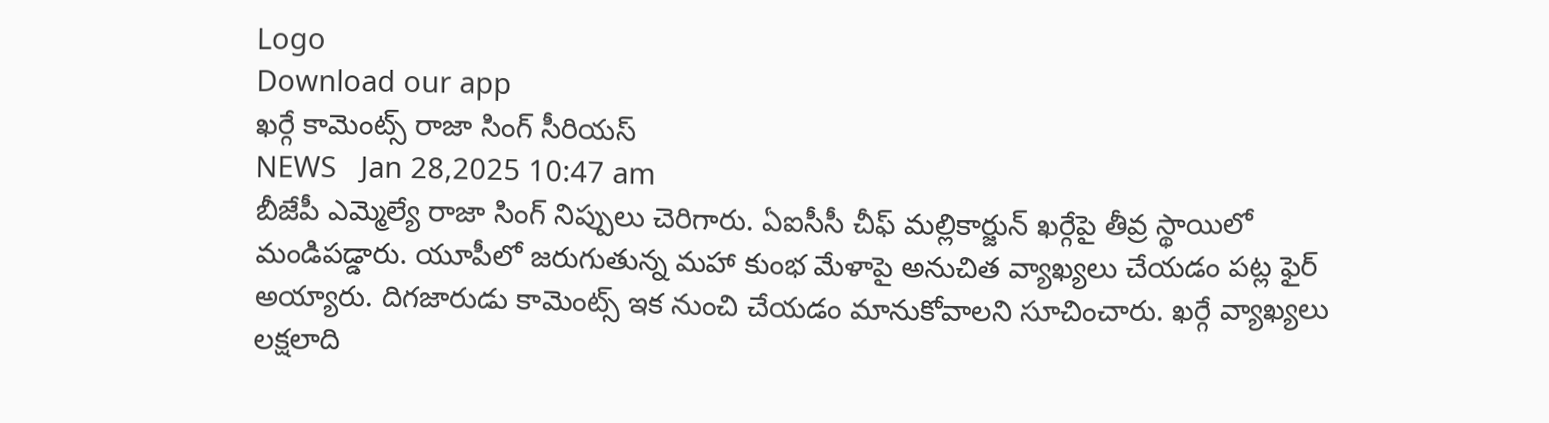Logo
Download our app
ఖ‌ర్గే కామెంట్స్ రాజా సింగ్ సీరియ‌స్
NEWS   Jan 28,2025 10:47 am
బీజేపీ ఎమ్మెల్యే రాజా సింగ్ నిప్పులు చెరిగారు. ఏఐసీసీ చీఫ్ మ‌ల్లికార్జున్ ఖ‌ర్గేపై తీవ్ర స్థాయిలో మండిప‌డ్డారు. యూపీలో జ‌రుగుతున్న మ‌హా కుంభ మేళాపై అనుచిత వ్యాఖ్య‌లు చేయ‌డం ప‌ట్ల ఫైర్ అయ్యారు. దిగ‌జారుడు కామెంట్స్ ఇక నుంచి చేయ‌డం మానుకోవాల‌ని సూచించారు. ఖ‌ర్గే వ్యాఖ్య‌లు ల‌క్ష‌లాది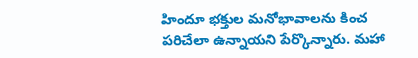హిందూ భ‌క్తుల మ‌నోభావాల‌ను కించ ప‌రిచేలా ఉన్నాయ‌ని పేర్కొన్నారు. మ‌హా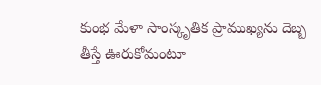కుంభ మేళా సాంస్కృతిక ప్రాముఖ్య‌ను దెబ్బ తీస్తే ఊరుకోమంటూ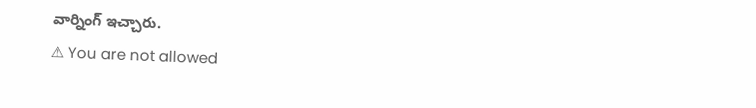వార్నింగ్ ఇచ్చారు.
⚠ You are not allowed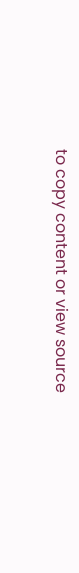to copy content or view source